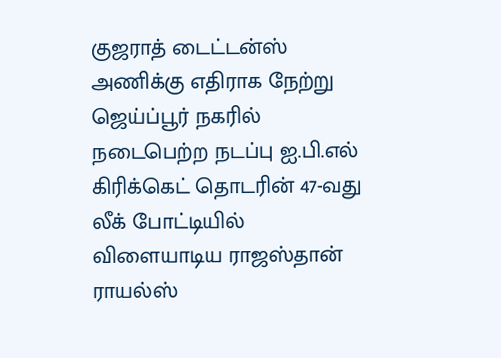குஜராத் டைட்டன்ஸ் அணிக்கு எதிராக நேற்று ஜெய்ப்பூர் நகரில் நடைபெற்ற நடப்பு ஐ.பி.எல் கிரிக்கெட் தொடரின் 47-வது லீக் போட்டியில் விளையாடிய ராஜஸ்தான் ராயல்ஸ்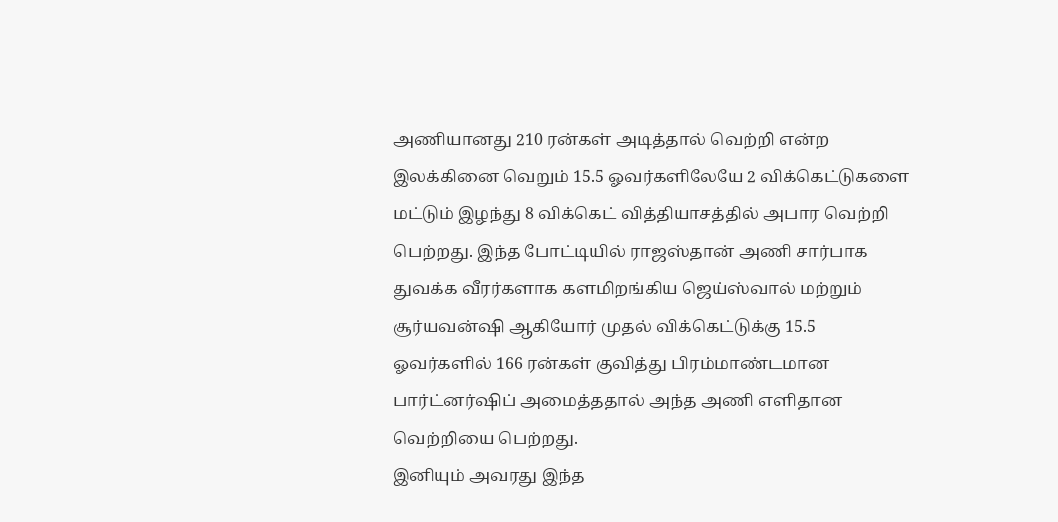அணியானது 210 ரன்கள் அடித்தால் வெற்றி என்ற இலக்கினை வெறும் 15.5 ஓவர்களிலேயே 2 விக்கெட்டுகளை மட்டும் இழந்து 8 விக்கெட் வித்தியாசத்தில் அபார வெற்றி பெற்றது. இந்த போட்டியில் ராஜஸ்தான் அணி சார்பாக துவக்க வீரர்களாக களமிறங்கிய ஜெய்ஸ்வால் மற்றும் சூர்யவன்ஷி ஆகியோர் முதல் விக்கெட்டுக்கு 15.5 ஓவர்களில் 166 ரன்கள் குவித்து பிரம்மாண்டமான பார்ட்னர்ஷிப் அமைத்ததால் அந்த அணி எளிதான வெற்றியை பெற்றது.
இனியும் அவரது இந்த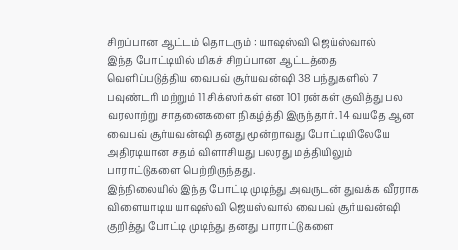சிறப்பான ஆட்டம் தொடரும் : யாஷஸ்வி ஜெய்ஸ்வால்
இந்த போட்டியில் மிகச் சிறப்பான ஆட்டத்தை வெளிப்படுத்திய வைபவ் சூர்யவன்ஷி 38 பந்துகளில் 7 பவுண்டரி மற்றும் 11 சிக்ஸர்கள் என 101 ரன்கள் குவித்து பல வரலாற்று சாதனைகளை நிகழ்த்தி இருந்தார். 14 வயதே ஆன வைபவ் சூர்யவன்ஷி தனது மூன்றாவது போட்டியிலேயே அதிரடியான சதம் விளாசியது பலரது மத்தியிலும் பாராட்டுகளை பெற்றிருந்தது.
இந்நிலையில் இந்த போட்டி முடிந்து அவருடன் துவக்க வீரராக விளையாடிய யாஷஸ்வி ஜெயஸ்வால் வைபவ் சூர்யவன்ஷி குறித்து போட்டி முடிந்து தனது பாராட்டுகளை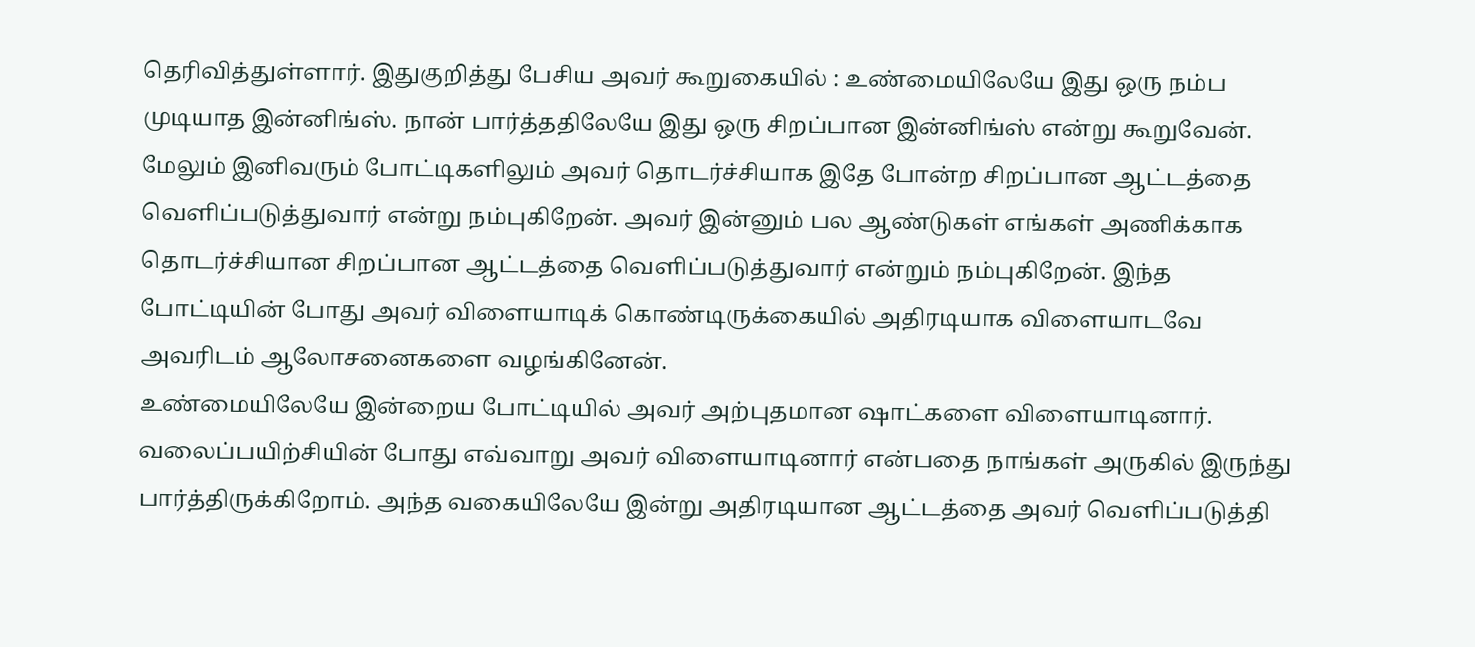தெரிவித்துள்ளார். இதுகுறித்து பேசிய அவர் கூறுகையில் : உண்மையிலேயே இது ஒரு நம்ப முடியாத இன்னிங்ஸ். நான் பார்த்ததிலேயே இது ஒரு சிறப்பான இன்னிங்ஸ் என்று கூறுவேன்.
மேலும் இனிவரும் போட்டிகளிலும் அவர் தொடர்ச்சியாக இதே போன்ற சிறப்பான ஆட்டத்தை வெளிப்படுத்துவார் என்று நம்புகிறேன். அவர் இன்னும் பல ஆண்டுகள் எங்கள் அணிக்காக தொடர்ச்சியான சிறப்பான ஆட்டத்தை வெளிப்படுத்துவார் என்றும் நம்புகிறேன். இந்த போட்டியின் போது அவர் விளையாடிக் கொண்டிருக்கையில் அதிரடியாக விளையாடவே அவரிடம் ஆலோசனைகளை வழங்கினேன்.
உண்மையிலேயே இன்றைய போட்டியில் அவர் அற்புதமான ஷாட்களை விளையாடினார். வலைப்பயிற்சியின் போது எவ்வாறு அவர் விளையாடினார் என்பதை நாங்கள் அருகில் இருந்து பார்த்திருக்கிறோம். அந்த வகையிலேயே இன்று அதிரடியான ஆட்டத்தை அவர் வெளிப்படுத்தி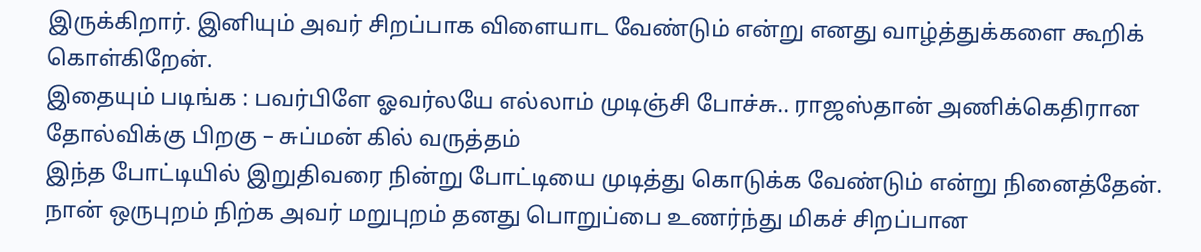இருக்கிறார். இனியும் அவர் சிறப்பாக விளையாட வேண்டும் என்று எனது வாழ்த்துக்களை கூறிக் கொள்கிறேன்.
இதையும் படிங்க : பவர்பிளே ஓவர்லயே எல்லாம் முடிஞ்சி போச்சு.. ராஜஸ்தான் அணிக்கெதிரான தோல்விக்கு பிறகு – சுப்மன் கில் வருத்தம்
இந்த போட்டியில் இறுதிவரை நின்று போட்டியை முடித்து கொடுக்க வேண்டும் என்று நினைத்தேன். நான் ஒருபுறம் நிற்க அவர் மறுபுறம் தனது பொறுப்பை உணர்ந்து மிகச் சிறப்பான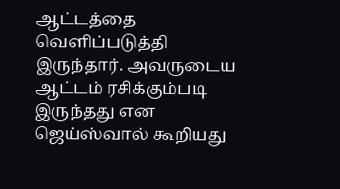ஆட்டத்தை வெளிப்படுத்தி இருந்தார். அவருடைய ஆட்டம் ரசிக்கும்படி இருந்தது என ஜெய்ஸ்வால் கூறியது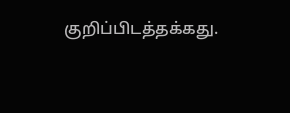குறிப்பிடத்தக்கது.